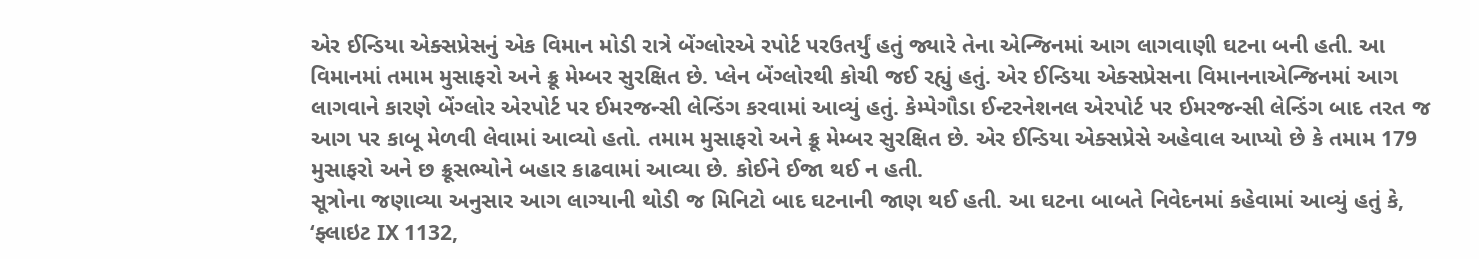એર ઈન્ડિયા એક્સપ્રેસનું એક વિમાન મોડી રાત્રે બેંગ્લોરએ રપોર્ટ પરઉતર્યું હતું જ્યારે તેના એન્જિનમાં આગ લાગવાણી ઘટના બની હતી. આ વિમાનમાં તમામ મુસાફરો અને ક્રૂ મેમ્બર સુરક્ષિત છે. પ્લેન બેંગ્લોરથી કોચી જઈ રહ્યું હતું. એર ઈન્ડિયા એક્સપ્રેસના વિમાનનાએન્જિનમાં આગ લાગવાને કારણે બેંગ્લોર એરપોર્ટ પર ઈમરજન્સી લેન્ડિંગ કરવામાં આવ્યું હતું. કેમ્પેગૌડા ઈન્ટરનેશનલ એરપોર્ટ પર ઈમરજન્સી લેન્ડિંગ બાદ તરત જ આગ પર કાબૂ મેળવી લેવામાં આવ્યો હતો. તમામ મુસાફરો અને ક્રૂ મેમ્બર સુરક્ષિત છે. એર ઈન્ડિયા એક્સપ્રેસે અહેવાલ આપ્યો છે કે તમામ 179 મુસાફરો અને છ ક્રૂસભ્યોને બહાર કાઢવામાં આવ્યા છે. કોઈને ઈજા થઈ ન હતી.
સૂત્રોના જણાવ્યા અનુસાર આગ લાગ્યાની થોડી જ મિનિટો બાદ ઘટનાની જાણ થઈ હતી. આ ઘટના બાબતે નિવેદનમાં કહેવામાં આવ્યું હતું કે, ‘ફ્લાઇટ IX 1132,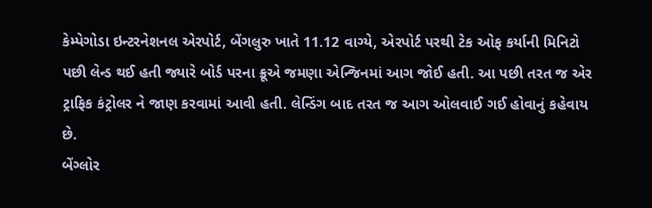કેમ્પેગોડા ઇન્ટરનેશનલ એરપોર્ટ, બેંગલુરુ ખાતે 11.12 વાગ્યે, એરપોર્ટ પરથી ટેક ઓફ કર્યાની મિનિટો પછી લેન્ડ થઈ હતી જ્યારે બોર્ડ પરના ક્રૂએ જમણા એન્જિનમાં આગ જોઈ હતી. આ પછી તરત જ એર ટ્રાફિક કંટ્રોલર ને જાણ કરવામાં આવી હતી. લેન્ડિંગ બાદ તરત જ આગ ઓલવાઈ ગઈ હોવાનું કહેવાય છે.
બેંગ્લોર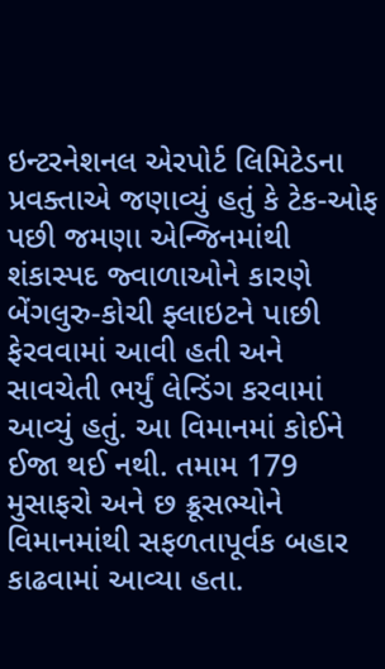ઇન્ટરનેશનલ એરપોર્ટ લિમિટેડના પ્રવક્તાએ જણાવ્યું હતું કે ટેક-ઓફ પછી જમણા એન્જિનમાંથી શંકાસ્પદ જ્વાળાઓને કારણે બેંગલુરુ-કોચી ફ્લાઇટને પાછી ફેરવવામાં આવી હતી અને સાવચેતી ભર્યું લેન્ડિંગ કરવામાં આવ્યું હતું. આ વિમાનમાં કોઈને ઈજા થઈ નથી. તમામ 179 મુસાફરો અને છ ક્રૂસભ્યોને વિમાનમાંથી સફળતાપૂર્વક બહાર કાઢવામાં આવ્યા હતા.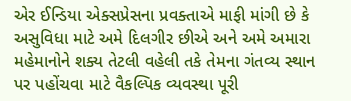એર ઈન્ડિયા એક્સપ્રેસના પ્રવક્તાએ માફી માંગી છે કે અસુવિધા માટે અમે દિલગીર છીએ અને અમે અમારા મહેમાનોને શક્ય તેટલી વહેલી તકે તેમના ગંતવ્ય સ્થાન પર પહોંચવા માટે વૈકલ્પિક વ્યવસ્થા પૂરી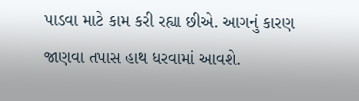પાડવા માટે કામ કરી રહ્યા છીએ. આગનું કારણ જાણવા તપાસ હાથ ધરવામાં આવશે.